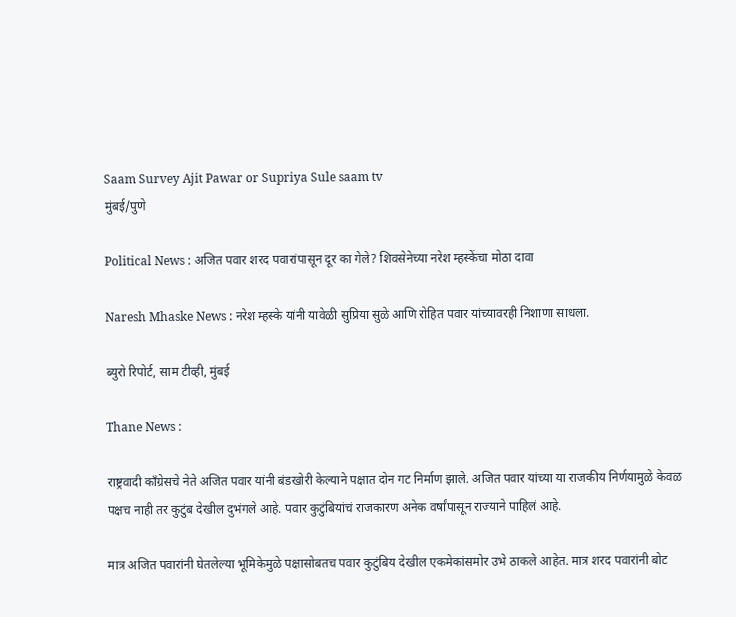Saam Survey Ajit Pawar or Supriya Sule saam tv
मुंबई/पुणे

Political News : अजित पवार शरद पवारांपासून दूर का गेले? शिवसेनेच्या नरेश म्हस्केंचा मोठा दावा

Naresh Mhaske News : नरेश म्हस्के यांनी यावेळी सुप्रिया सुळे आणि रोहित पवार यांच्यावरही निशाणा साधला.

ब्युरो रिपोर्ट, साम टीव्ही, मुंबई

Thane News :

राष्ट्रवादी काँग्रेसचे नेते अजित पवार यांनी बंडखोरी केल्याने पक्षात दोन गट निर्माण झाले. अजित पवार यांच्या या राजकीय निर्णयामुळे केवळ पक्षच नाही तर कुटुंब देखील दुभंगले आहे. पवार कुटुंबियांचं राजकारण अनेक वर्षांपासून राज्याने पाहिलं आहे.

मात्र अजित पवारांनी घेतलेल्या भूमिकेमुळे पक्षासोबतच पवार कुटुंबिय देखील एकमेकांसमोर उभे ठाकले आहेत. मात्र शरद पवारांनी बोट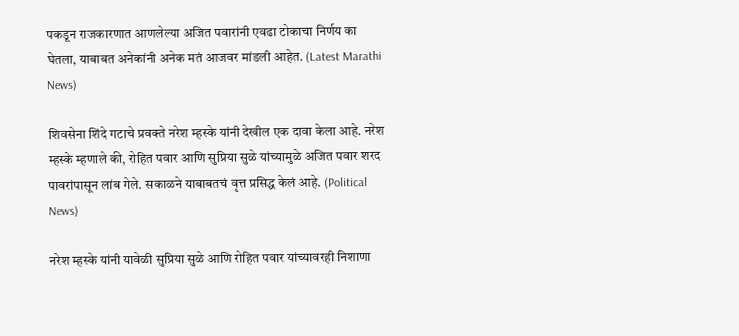पकडून राजकारणात आणलेल्या अजित पवारांनी एवढा टोकाचा निर्णय का घेतला, याबाबत अनेकांनी अनेक मतं आजवर मांडली आहेत. (Latest Marathi News)

शिवसेना शिंदे गटाचे प्रवक्ते नरेश म्हस्के यांनी देखील एक दावा केला आहे. नरेश म्हस्के म्हणाले की, रोहित पवार आणि सुप्रिया सुळे यांच्यामुळे अजित पवार शरद पावरांपासून लांब गेले. सकाळने याबाबतचं वृत्त प्रसिद्ध केलं आहे. (Political News)

नरेश म्हस्के यांनी यावेळी सुप्रिया सुळे आणि रोहित पवार यांच्यावरही निशाणा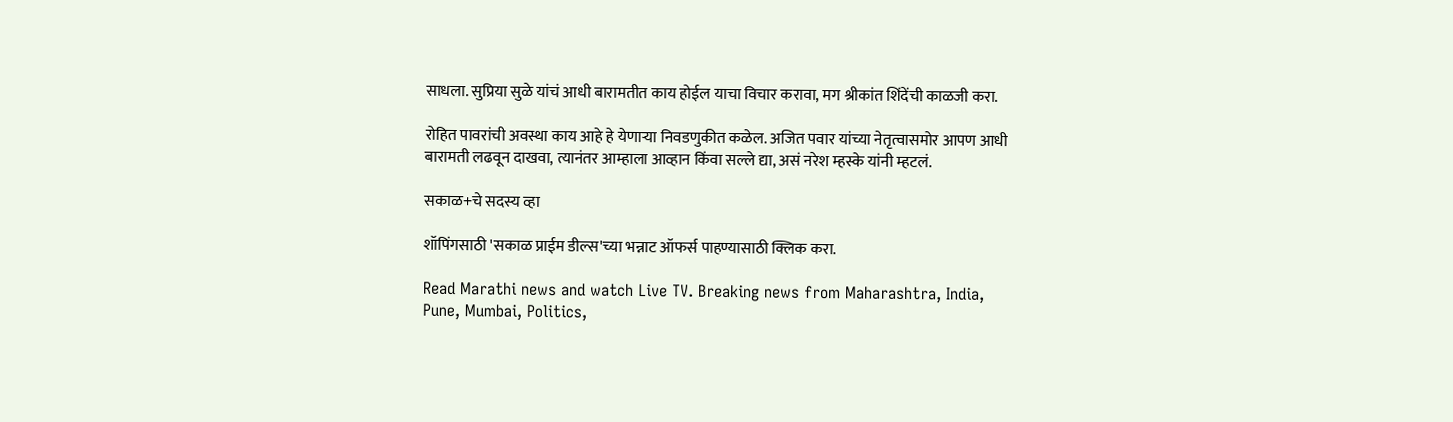साधला. सुप्रिया सुळे यांचं आधी बारामतीत काय होईल याचा विचार करावा, मग श्रीकांत शिंदेंची काळजी करा.

रोहित पावरांची अवस्था काय आहे हे येणाऱ्या निवडणुकीत कळेल. अजित पवार यांच्या नेतृत्वासमोर आपण आधी बारामती लढवून दाखवा, त्यानंतर आम्हाला आव्हान किंवा सल्ले द्या, असं नरेश म्हस्के यांनी म्हटलं.

सकाळ+चे सदस्य व्हा

शॉपिंगसाठी 'सकाळ प्राईम डील्स'च्या भन्नाट ऑफर्स पाहण्यासाठी क्लिक करा.

Read Marathi news and watch Live TV. Breaking news from Maharashtra, India, Pune, Mumbai, Politics,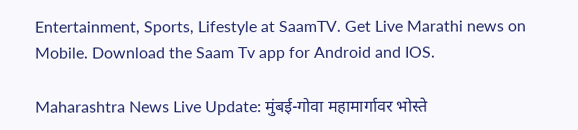Entertainment, Sports, Lifestyle at SaamTV. Get Live Marathi news on Mobile. Download the Saam Tv app for Android and IOS.

Maharashtra News Live Update: मुंबई-गोवा महामार्गावर भोस्ते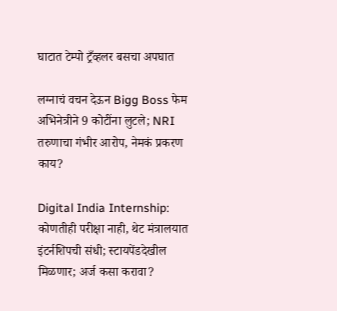घाटात टेम्पो ट्रँव्हलर बसचा अपघात

लग्नाचं वचन देऊन Bigg Boss फेम अभिनेत्रीने 9 कोटींना लुटले; NRI तरुणाचा गंभीर आरोप, नेमकं प्रकरण काय?

Digital India Internship: कोणतीही परीक्षा नाही, थेट मंत्रालयात इंटर्नशिपची संधी; स्टायपेंडदेखील मिळणार; अर्ज कसा करावा?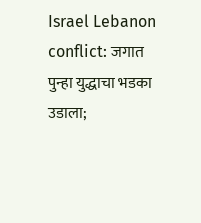Israel Lebanon conflict: जगात पुन्हा युद्धाचा भडका उडाला;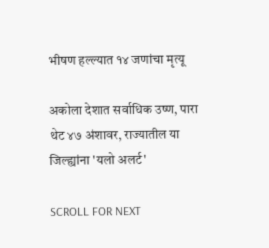भीषण हल्ल्यात १४ जणांचा मृत्यू

अकोला देशात सर्वाधिक उष्ण, पारा थेट ४७ अंशावर, राज्यातील या जिल्ह्यांना 'यलो अलर्ट'

SCROLL FOR NEXT